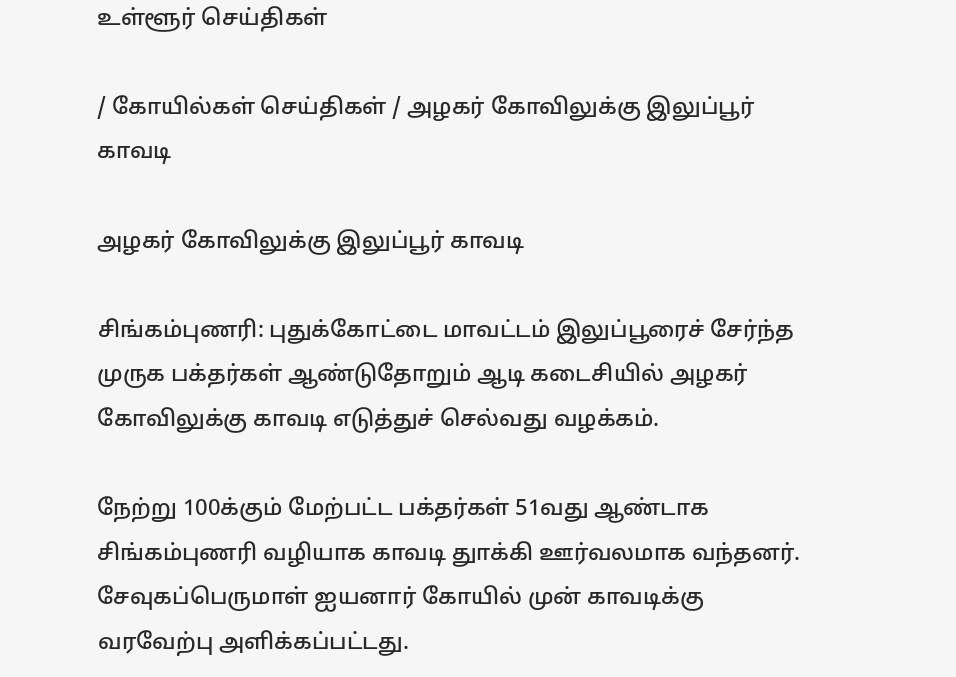உள்ளூர் செய்திகள்

/ கோயில்கள் செய்திகள் / அழகர் கோவிலுக்கு இலுப்பூர் காவடி

அழகர் கோவிலுக்கு இலுப்பூர் காவடி

சிங்கம்புணரி: புதுக்கோட்டை மாவட்டம் இலுப்பூரைச் சேர்ந்த முருக பக்தர்கள் ஆண்டுதோறும் ஆடி கடைசியில் அழகர் கோவிலுக்கு காவடி எடுத்துச் செல்வது வழக்கம்.

நேற்று 100க்கும் மேற்பட்ட பக்தர்கள் 51வது ஆண்டாக சிங்கம்புணரி வழியாக காவடி துாக்கி ஊர்வலமாக வந்தனர். சேவுகப்பெருமாள் ஐயனார் கோயில் முன் காவடிக்கு வரவேற்பு அளிக்கப்பட்டது.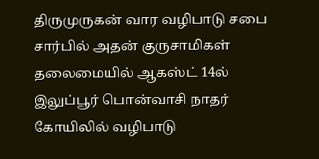திருமுருகன் வார வழிபாடு சபை சார்பில் அதன் குருசாமிகள் தலைமையில் ஆகஸ்ட் 14ல் இலுப்பூர் பொன்வாசி நாதர் கோயிலில் வழிபாடு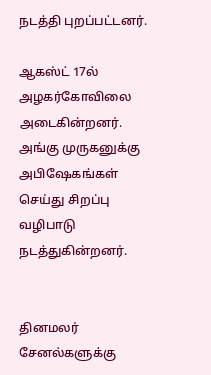நடத்தி புறப்பட்டனர்.

ஆகஸ்ட் 17ல் அழகர்கோவிலை அடைகின்றனர். அங்கு முருகனுக்கு அபிஷேகங்கள் செய்து சிறப்பு வழிபாடு நடத்துகின்றனர்.


தினமலர் சேனல்களுக்கு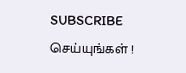SUBSCRIBE செய்யுங்கள் !